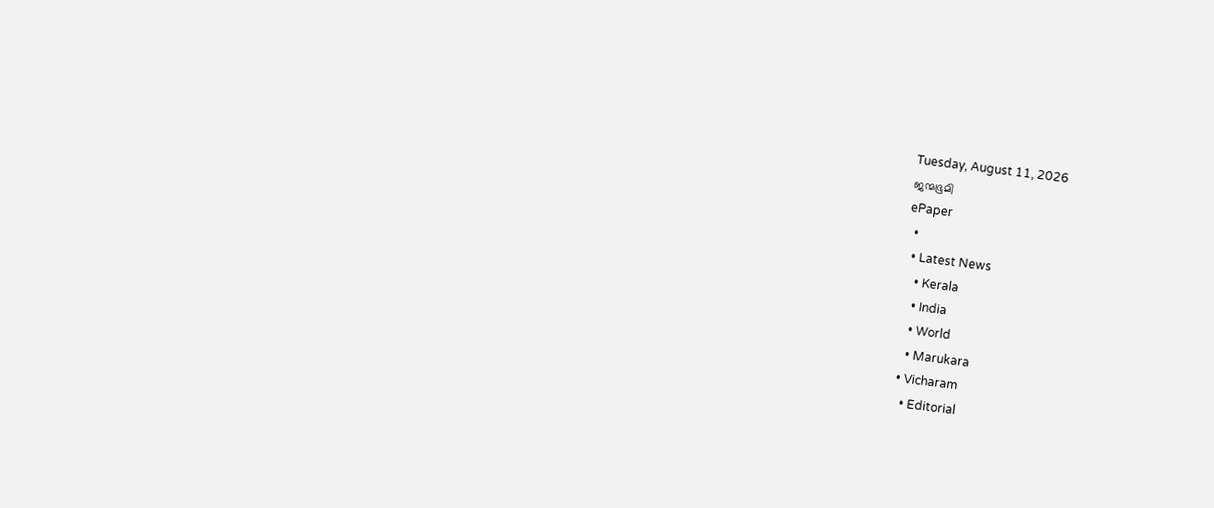Tuesday, August 11, 2026
ജന്മഭൂമി
ePaper
  •
  • Latest News
    • Kerala
    • India
    • World
    • Marukara
  • Vicharam
    • Editorial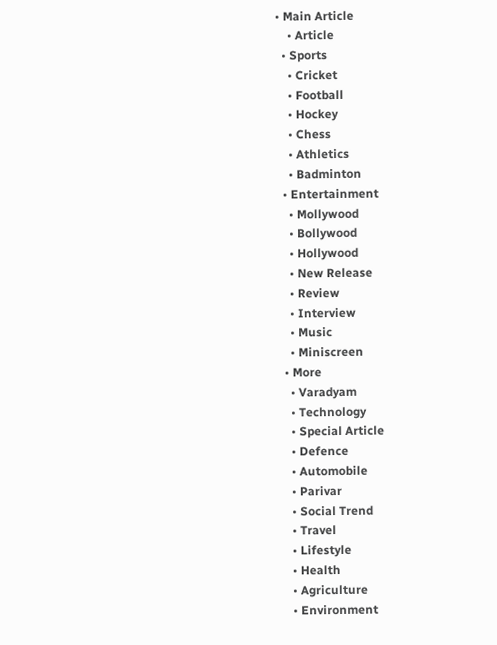• Main Article
    • Article
  • Sports
    • Cricket
    • Football
    • Hockey
    • Chess
    • Athletics
    • Badminton
  • Entertainment
    • Mollywood
    • Bollywood
    • Hollywood
    • New Release
    • Review
    • Interview
    • Music
    • Miniscreen
  • More
    • Varadyam
    • Technology
    • Special Article
    • Defence
    • Automobile
    • Parivar
    • Social Trend
    • Travel
    • Lifestyle
    • Health
    • Agriculture
    • Environment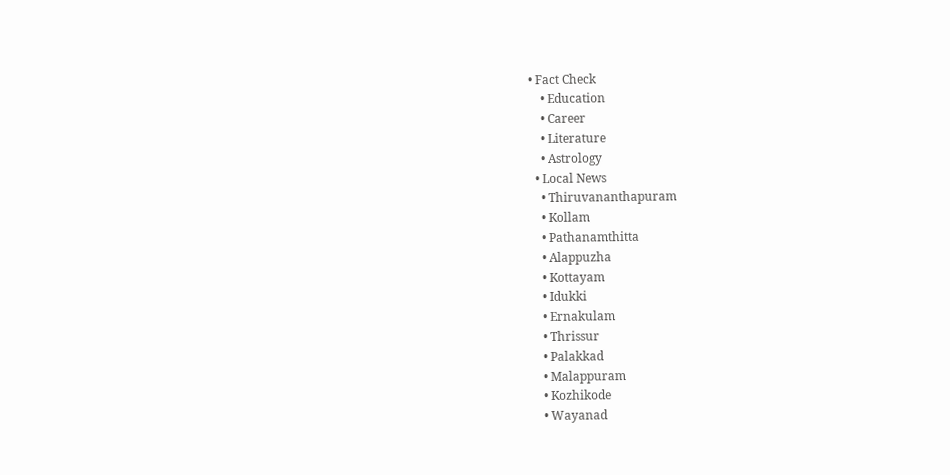• Fact Check
    • Education
    • Career
    • Literature
    • Astrology
  • Local News
    • Thiruvananthapuram
    • Kollam
    • Pathanamthitta
    • Alappuzha
    • Kottayam
    • Idukki
    • Ernakulam
    • Thrissur
    • Palakkad
    • Malappuram
    • Kozhikode
    • Wayanad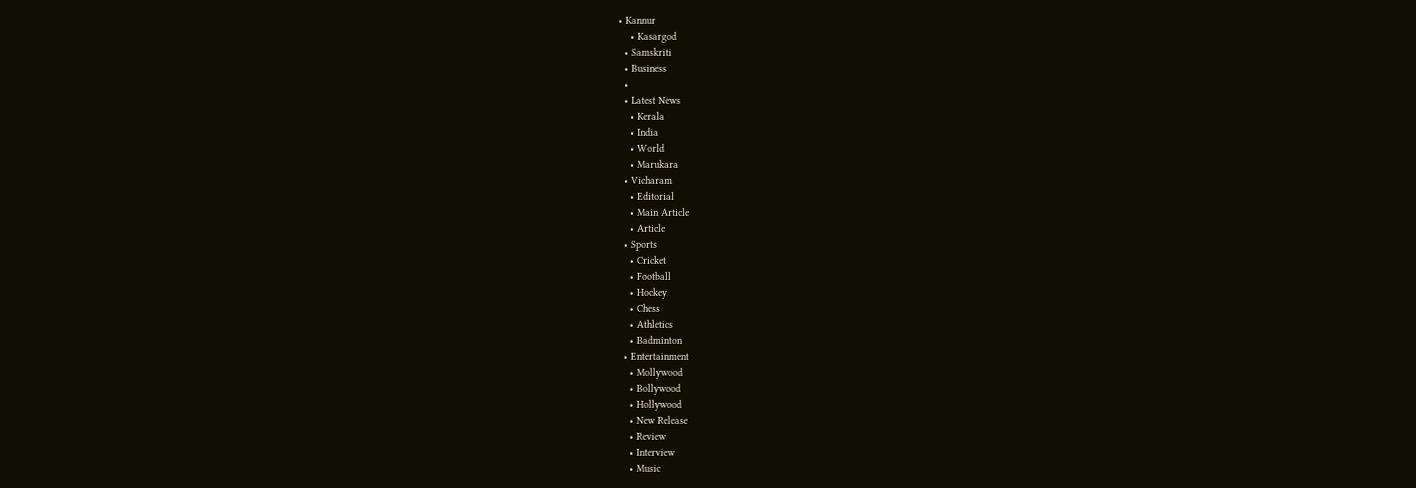• Kannur
    • Kasargod
  • Samskriti
  • Business
  •
  • Latest News
    • Kerala
    • India
    • World
    • Marukara
  • Vicharam
    • Editorial
    • Main Article
    • Article
  • Sports
    • Cricket
    • Football
    • Hockey
    • Chess
    • Athletics
    • Badminton
  • Entertainment
    • Mollywood
    • Bollywood
    • Hollywood
    • New Release
    • Review
    • Interview
    • Music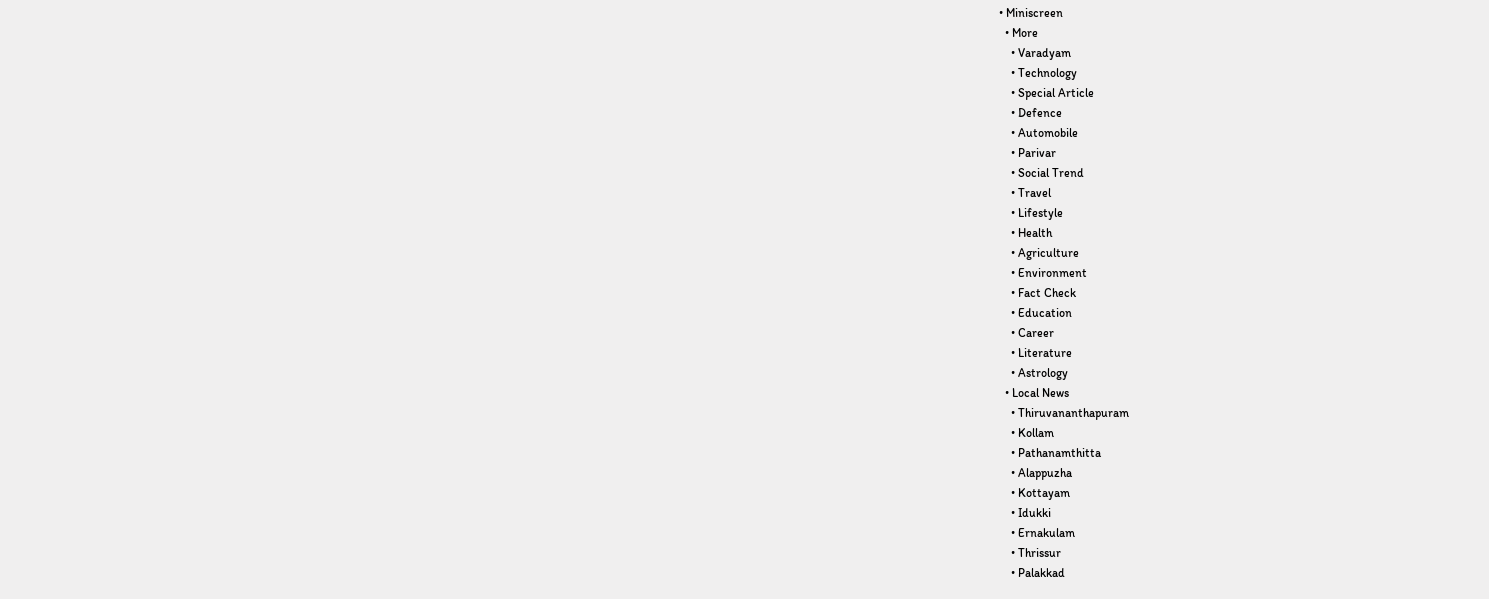• Miniscreen
  • More
    • Varadyam
    • Technology
    • Special Article
    • Defence
    • Automobile
    • Parivar
    • Social Trend
    • Travel
    • Lifestyle
    • Health
    • Agriculture
    • Environment
    • Fact Check
    • Education
    • Career
    • Literature
    • Astrology
  • Local News
    • Thiruvananthapuram
    • Kollam
    • Pathanamthitta
    • Alappuzha
    • Kottayam
    • Idukki
    • Ernakulam
    • Thrissur
    • Palakkad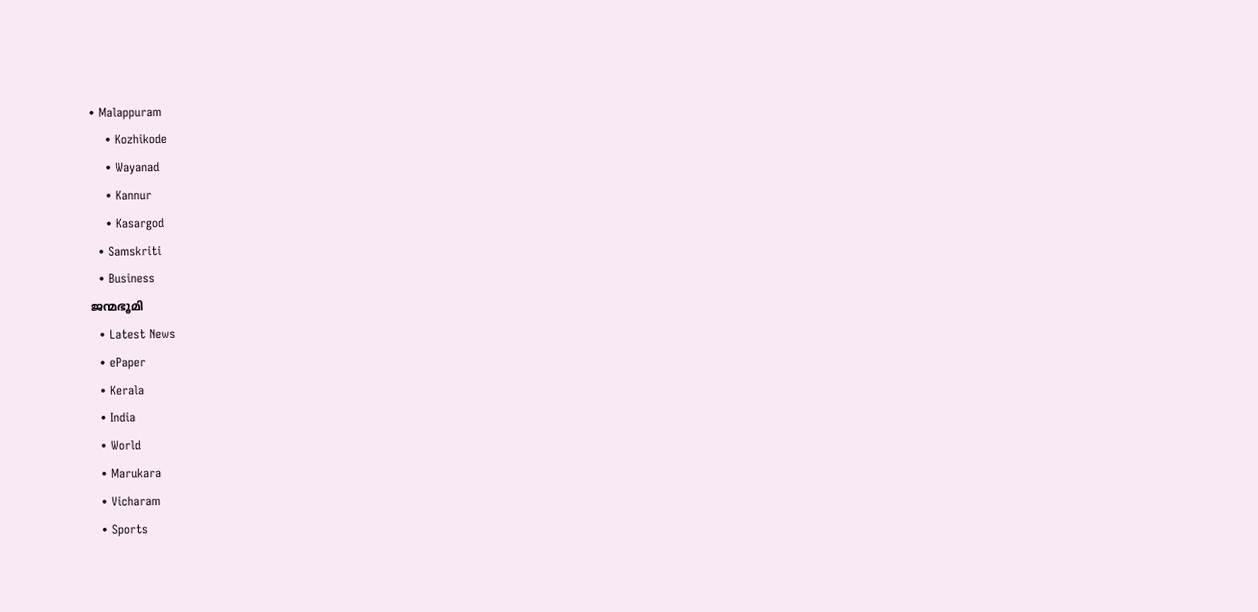• Malappuram
    • Kozhikode
    • Wayanad
    • Kannur
    • Kasargod
  • Samskriti
  • Business
ജന്മഭൂമി
  • Latest News
  • ePaper
  • Kerala
  • India
  • World
  • Marukara
  • Vicharam
  • Sports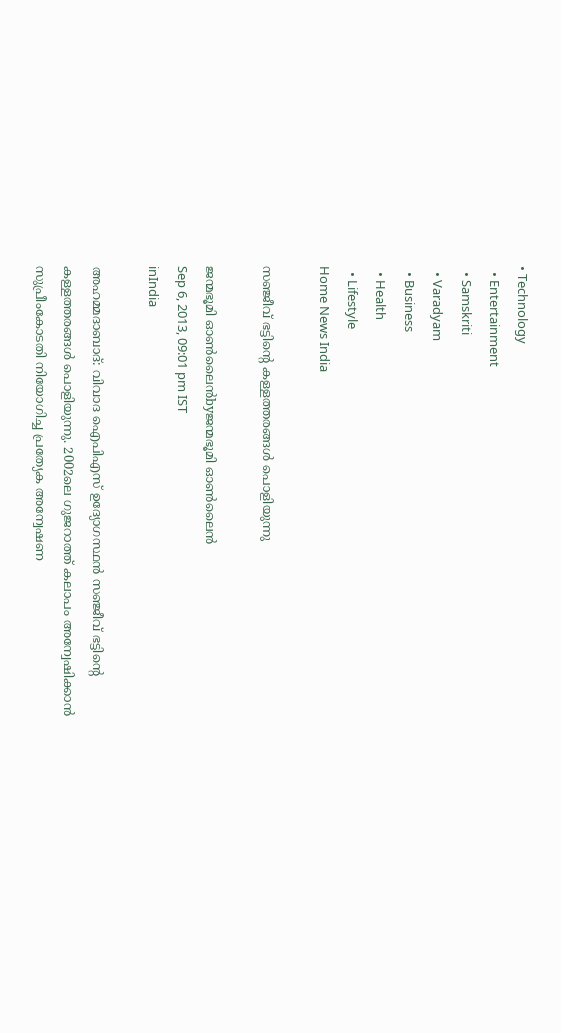• Technology
  • Entertainment
  • Samskriti
  • Varadyam
  • Business
  • Health
  • Lifestyle
Home News India

സഞ്ജീവ്‌ ഭട്ടിന്റെ കള്ളത്തരങ്ങള്‍ പൊളിയുന്നു

ജന്മഭൂമി ഓണ്‍ലൈന്‍byജന്മഭൂമി ഓണ്‍ലൈന്‍
Sep 6, 2013, 09:01 pm IST
inIndia

അഹമ്മദാബാദ്‌: വിവാദ ഐപിഎസ്‌ ഉദ്യോഗസ്ഥന്‍ സഞ്ജീവ്‌ ഭട്ടിന്റെ കള്ളത്തരങ്ങള്‍ പൊളിയുന്നു. 2002ലെ ഗുജറാത്ത്‌ കലാപം അന്വേഷിക്കാന്‍ സുപ്രീംകോടതി നിയോഗിച്ച പ്രത്യേക അന്വേഷണ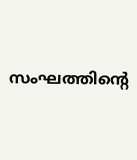സംഘത്തിന്റെ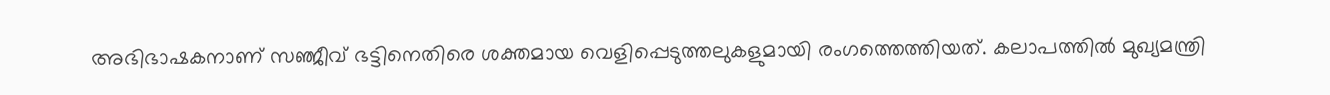അഭിഭാഷകനാണ്‌ സഞ്ജീവ്‌ ഭട്ടിനെതിരെ ശക്തമായ വെളിപ്പെടുത്തലുകളുമായി രംഗത്തെത്തിയത്‌. കലാപത്തില്‍ മുഖ്യമന്ത്രി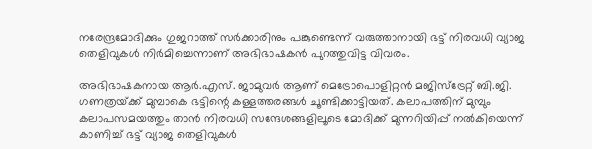നരേന്ദ്രമോദിക്കും ഗുജറാത്ത്‌ സര്‍ക്കാരിനും പങ്കുണ്ടെന്ന്‌ വരുത്താനായി ഭട്ട്‌ നിരവധി വ്യാജ തെളിവുകള്‍ നിര്‍മിച്ചെന്നാണ്‌ അഭിഭാഷകന്‍ പുറത്തുവിട്ട വിവരം.

അഭിഭാഷകനായ ആര്‍.എസ്‌. ജാമുവര്‍ ആണ്‌ മെട്രോപൊളിറ്റന്‍ മജിസ്ട്രേറ്റ്‌ ബി.ജി. ഗണത്രയ്‌ക്ക്‌ മുമ്പാകെ ഭട്ടിന്റെ കള്ളത്തരങ്ങള്‍ ചൂണ്ടിക്കാട്ടിയത്‌. കലാപത്തിന്‌ മുമ്പും കലാപസമയത്തും താന്‍ നിരവധി സന്ദേശങ്ങളിലൂടെ മോദിക്ക്‌ മുന്നറിയിപ്പ്‌ നല്‍കിയെന്ന്‌ കാണിച്ച്‌ ഭട്ട്‌ വ്യാജ തെളിവുകള്‍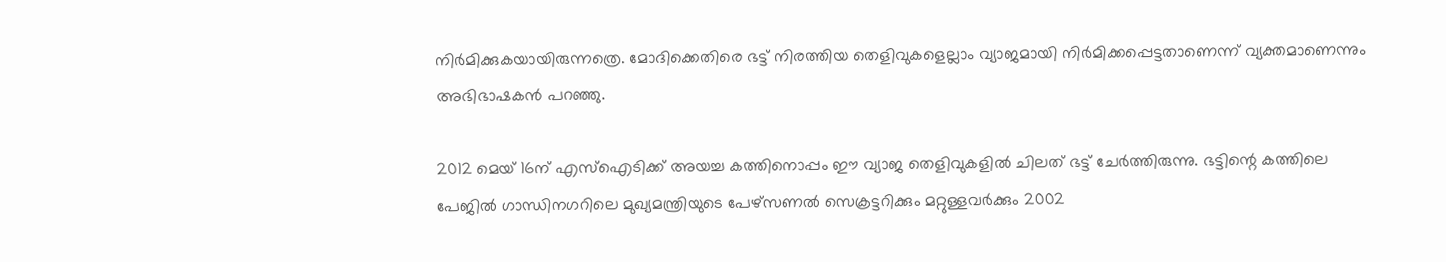നിര്‍മിക്കുകയായിരുന്നത്രെ. മോദിക്കെതിരെ ഭട്ട്‌ നിരത്തിയ തെളിവുകളെല്ലാം വ്യാജമായി നിര്‍മിക്കപ്പെട്ടതാണെന്ന്‌ വ്യക്തമാണെന്നും അഭിഭാഷകന്‍ പറഞ്ഞു.

2012 മെയ്‌ 16ന്‌ എസ്‌ഐടിക്ക്‌ അയച്ച കത്തിനൊപ്പം ഈ വ്യാജ തെളിവുകളില്‍ ചിലത്‌ ഭട്ട്‌ ചേര്‍ത്തിരുന്നു. ഭട്ടിന്റെ കത്തിലെ പേജില്‍ ഗാന്ധിനഗറിലെ മുഖ്യമന്ത്രിയുടെ പേഴ്സണല്‍ സെക്രട്ടറിക്കും മറ്റുള്ളവര്‍ക്കും 2002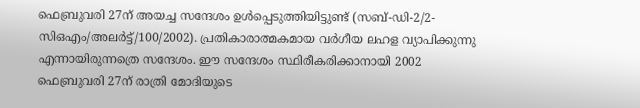ഫെബ്രുവരി 27ന്‌ അയച്ച സന്ദേശം ഉള്‍പ്പെടുത്തിയിട്ടുണ്ട്‌ (സബ്‌-ഡി-2/2-സിഒഎം/അലര്‍ട്ട്‌/100/2002). പ്രതികാരാത്മകമായ വര്‍ഗീയ ലഹള വ്യാപിക്കുന്നു എന്നായിരുന്നത്രെ സന്ദേശം. ഈ സന്ദേശം സ്ഥിരീകരിക്കാനായി 2002 ഫെബ്രുവരി 27ന്‌ രാത്രി മോദിയുടെ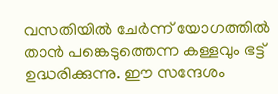വസതിയില്‍ ചേര്‍ന്ന്‌ യോഗത്തില്‍ താന്‍ പങ്കെടുത്തെന്ന കള്ളവും ഭട്ട്‌ ഉദ്ധരിക്കുന്നു. ഈ സന്ദേശം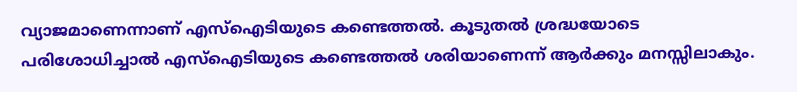വ്യാജമാണെന്നാണ്‌ എസ്‌ഐടിയുടെ കണ്ടെത്തല്‍. കൂടുതല്‍ ശ്രദ്ധയോടെ പരിശോധിച്ചാല്‍ എസ്‌ഐടിയുടെ കണ്ടെത്തല്‍ ശരിയാണെന്ന്‌ ആര്‍ക്കും മനസ്സിലാകും.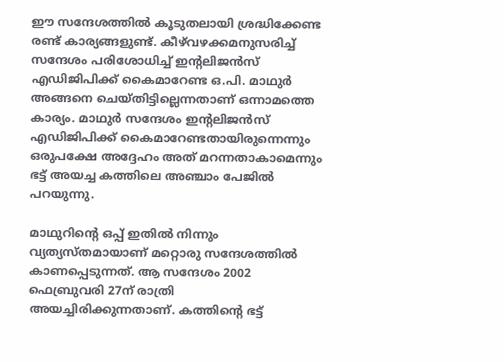ഈ സന്ദേശത്തില്‍ കൂടുതലായി ശ്രദ്ധിക്കേണ്ട രണ്ട്‌ കാര്യങ്ങളുണ്ട്‌. കീഴ്‌വഴക്കമനുസരിച്ച്‌ സന്ദേശം പരിശോധിച്ച്‌ ഇന്റലിജന്‍സ്‌ എഡിജിപിക്ക്‌ കൈമാറേണ്ട ഒ.പി. മാഥുര്‍ അങ്ങനെ ചെയ്തിട്ടില്ലെന്നതാണ്‌ ഒന്നാമത്തെ കാര്യം. മാഥുര്‍ സന്ദേശം ഇന്റലിജന്‍സ്‌ എഡിജിപിക്ക്‌ കൈമാറേണ്ടതായിരുന്നെന്നും ഒരുപക്ഷേ അദ്ദേഹം അത്‌ മറന്നതാകാമെന്നും ഭട്ട്‌ അയച്ച കത്തിലെ അഞ്ചാം പേജില്‍ പറയുന്നു.

മാഥുറിന്റെ ഒപ്പ്‌ ഇതില്‍ നിന്നും വ്യത്യസ്തമായാണ്‌ മറ്റൊരു സന്ദേശത്തില്‍ കാണപ്പെടുന്നത്‌. ആ സന്ദേശം 2002 ഫെബ്രുവരി 27ന്‌ രാത്രി അയച്ചിരിക്കുന്നതാണ്‌. കത്തിന്റെ ഭട്ട്‌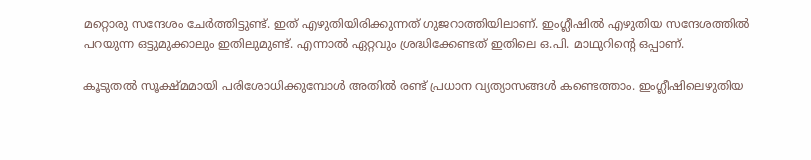മറ്റൊരു സന്ദേശം ചേര്‍ത്തിട്ടുണ്ട്‌. ഇത്‌ എഴുതിയിരിക്കുന്നത്‌ ഗുജറാത്തിയിലാണ്‌. ഇംഗ്ലീഷില്‍ എഴുതിയ സന്ദേശത്തില്‍ പറയുന്ന ഒട്ടുമുക്കാലും ഇതിലുമുണ്ട്‌. എന്നാല്‍ ഏറ്റവും ശ്രദ്ധിക്കേണ്ടത്‌ ഇതിലെ ഒ.പി. മാഥുറിന്റെ ഒപ്പാണ്‌.

കൂടുതല്‍ സൂക്ഷ്മമായി പരിശോധിക്കുമ്പോള്‍ അതില്‍ രണ്ട്‌ പ്രധാന വ്യത്യാസങ്ങള്‍ കണ്ടെത്താം. ഇംഗ്ലീഷിലെഴുതിയ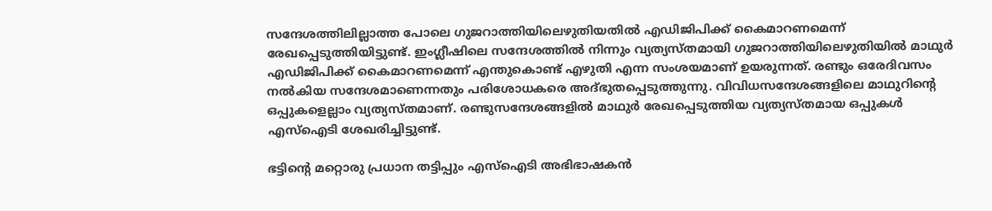സന്ദേശത്തിലില്ലാത്ത പോലെ ഗുജറാത്തിയിലെഴുതിയതില്‍ എഡിജിപിക്ക്‌ കൈമാറണമെന്ന്‌ രേഖപ്പെടുത്തിയിട്ടുണ്ട്‌. ഇംഗ്ലീഷിലെ സന്ദേശത്തില്‍ നിന്നും വ്യത്യസ്തമായി ഗുജറാത്തിയിലെഴുതിയില്‍ മാഥുര്‍ എഡിജിപിക്ക്‌ കൈമാറണമെന്ന്‌ എന്തുകൊണ്ട്‌ എഴുതി എന്ന സംശയമാണ്‌ ഉയരുന്നത്‌. രണ്ടും ഒരേദിവസം നല്‍കിയ സന്ദേശമാണെന്നതും പരിശോധകരെ അദ്ഭുതപ്പെടുത്തുന്നു. വിവിധസന്ദേശങ്ങളിലെ മാഥുറിന്റെ ഒപ്പുകളെല്ലാം വ്യത്യസ്തമാണ്‌. രണ്ടുസന്ദേശങ്ങളില്‍ മാഥുര്‍ രേഖപ്പെടുത്തിയ വ്യത്യസ്തമായ ഒപ്പുകള്‍ എസ്‌ഐടി ശേഖരിച്ചിട്ടുണ്ട്‌.

ഭട്ടിന്റെ മറ്റൊരു പ്രധാന തട്ടിപ്പും എസ്‌ഐടി അഭിഭാഷകന്‍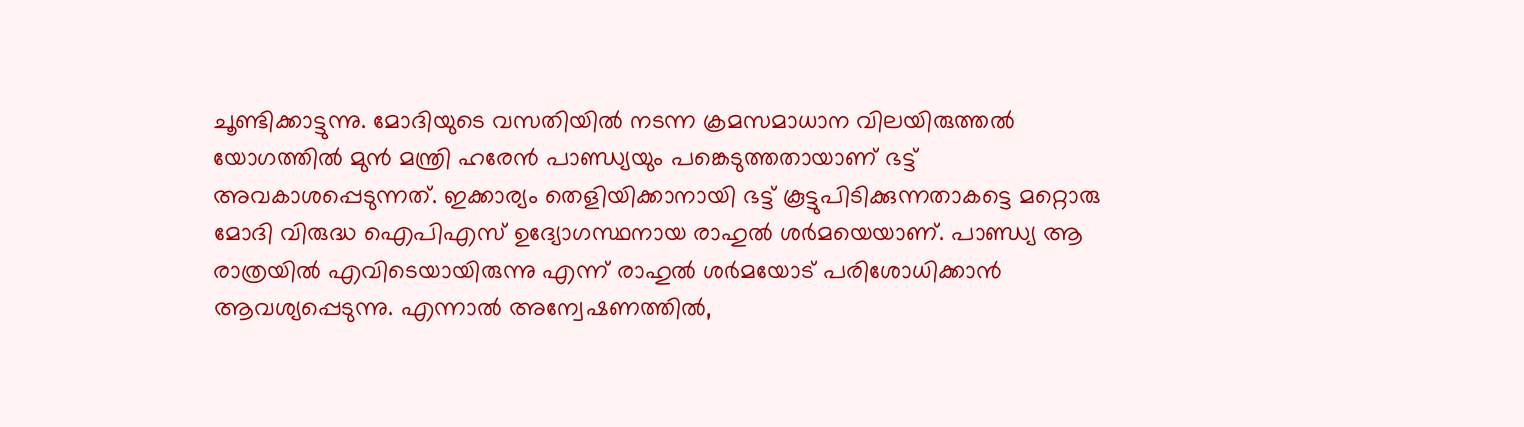ചൂണ്ടിക്കാട്ടുന്നു. മോദിയുടെ വസതിയില്‍ നടന്ന ക്രമസമാധാന വിലയിരുത്തല്‍ യോഗത്തില്‍ മുന്‍ മന്ത്രി ഹരേന്‍ പാണ്ഡ്യയും പങ്കെടുത്തതായാണ്‌ ഭട്ട്‌ അവകാശപ്പെടുന്നത്‌. ഇക്കാര്യം തെളിയിക്കാനായി ഭട്ട്‌ കൂട്ടുപിടിക്കുന്നതാകട്ടെ മറ്റൊരു മോദി വിരുദ്ധ ഐപിഎസ്‌ ഉദ്യോഗസ്ഥനായ രാഹുല്‍ ശര്‍മയെയാണ്‌. പാണ്ഡ്യ ആ രാത്രയില്‍ എവിടെയായിരുന്നു എന്ന്‌ രാഹുല്‍ ശര്‍മയോട്‌ പരിശോധിക്കാന്‍ ആവശ്യപ്പെടുന്നു. എന്നാല്‍ അന്വേഷണത്തില്‍,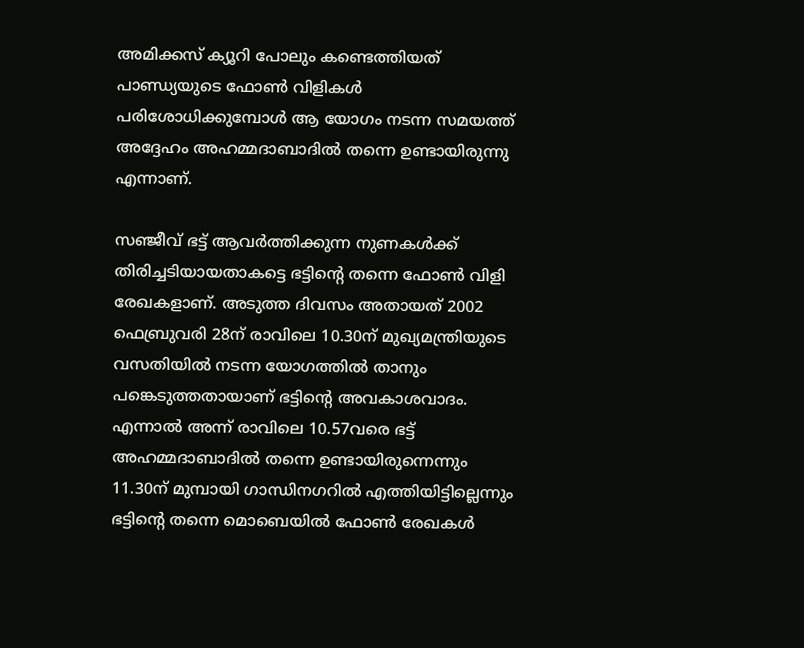അമിക്കസ്‌ ക്യൂറി പോലും കണ്ടെത്തിയത്‌ പാണ്ഡ്യയുടെ ഫോണ്‍ വിളികള്‍ പരിശോധിക്കുമ്പോള്‍ ആ യോഗം നടന്ന സമയത്ത്‌ അദ്ദേഹം അഹമ്മദാബാദില്‍ തന്നെ ഉണ്ടായിരുന്നു എന്നാണ്‌.

സഞ്ജീവ്‌ ഭട്ട്‌ ആവര്‍ത്തിക്കുന്ന നുണകള്‍ക്ക്‌ തിരിച്ചടിയായതാകട്ടെ ഭട്ടിന്റെ തന്നെ ഫോണ്‍ വിളി രേഖകളാണ്‌. അടുത്ത ദിവസം അതായത്‌ 2002 ഫെബ്രുവരി 28ന്‌ രാവിലെ 10.30ന്‌ മുഖ്യമന്ത്രിയുടെ വസതിയില്‍ നടന്ന യോഗത്തില്‍ താനും പങ്കെടുത്തതായാണ്‌ ഭട്ടിന്റെ അവകാശവാദം. എന്നാല്‍ അന്ന്‌ രാവിലെ 10.57വരെ ഭട്ട്‌ അഹമ്മദാബാദില്‍ തന്നെ ഉണ്ടായിരുന്നെന്നും 11.30ന്‌ മുമ്പായി ഗാന്ധിനഗറില്‍ എത്തിയിട്ടില്ലെന്നും ഭട്ടിന്റെ തന്നെ മൊബെയില്‍ ഫോണ്‍ രേഖകള്‍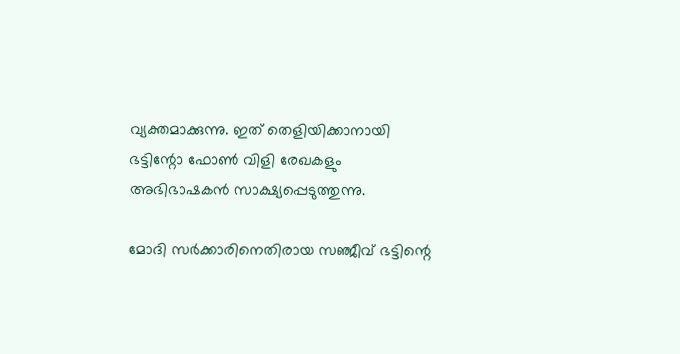വ്യക്തമാക്കുന്നു. ഇത്‌ തെളിയിക്കാനായി ഭട്ടിന്റോ ഫോണ്‍ വിളി രേഖകളും അഭിഭാഷകന്‍ സാക്ഷ്യപ്പെടുത്തുന്നു.

മോദി സര്‍ക്കാരിനെതിരായ സഞ്ജീവ്‌ ഭട്ടിന്റെ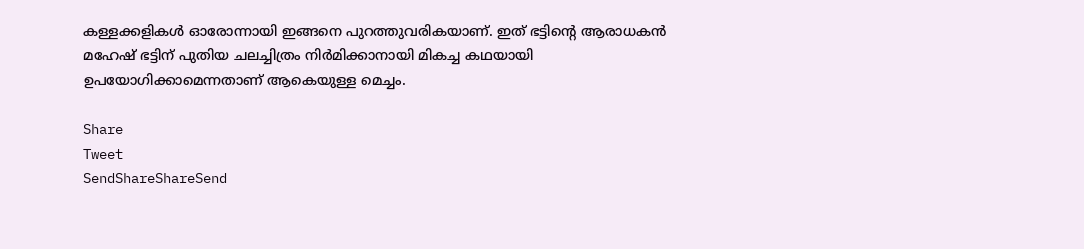കള്ളക്കളികള്‍ ഓരോന്നായി ഇങ്ങനെ പുറത്തുവരികയാണ്‌. ഇത്‌ ഭട്ടിന്റെ ആരാധകന്‍ മഹേഷ്‌ ഭട്ടിന്‌ പുതിയ ചലച്ചിത്രം നിര്‍മിക്കാനായി മികച്ച കഥയായി ഉപയോഗിക്കാമെന്നതാണ്‌ ആകെയുള്ള മെച്ചം.

Share
Tweet
SendShareShareSend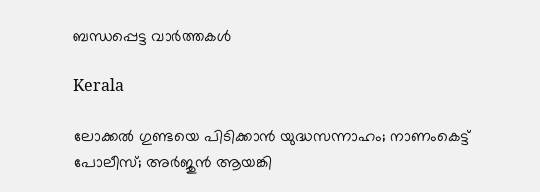ബന്ധപ്പെട്ട വാര്‍ത്തകള്‍

Kerala

ലോക്കല്‍ ഗുണ്ടയെ പിടിക്കാന്‍ യുദ്ധസന്നാഹം; നാണംകെട്ട് പോലീസ്; അര്‍ജുന്‍ ആയങ്കി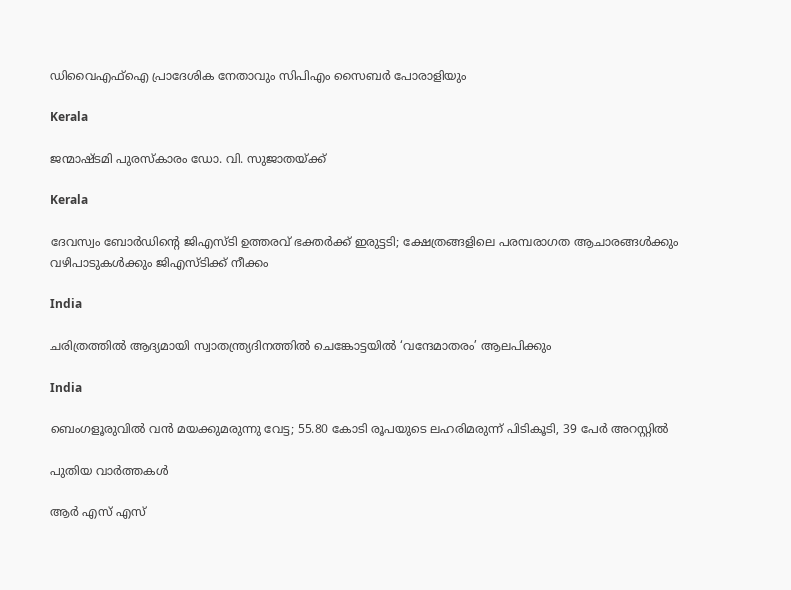ഡിവൈഎഫ്‌ഐ പ്രാദേശിക നേതാവും സിപിഎം സൈബര്‍ പോരാളിയും

Kerala

ജന്മാഷ്ടമി പുരസ്‌കാരം ഡോ. വി. സുജാതയ്‌ക്ക്

Kerala

ദേവസ്വം ബോര്‍ഡിന്റെ ജിഎസ്ടി ഉത്തരവ് ഭക്തര്‍ക്ക് ഇരുട്ടടി; ക്ഷേത്രങ്ങളിലെ പരമ്പരാഗത ആചാരങ്ങള്‍ക്കും വഴിപാടുകള്‍ക്കും ജിഎസ്ടിക്ക് നീക്കം

India

ചരിത്രത്തില്‍ ആദ്യമായി സ്വാതന്ത്ര്യദിനത്തിൽ ചെങ്കോട്ടയിൽ ‘വന്ദേമാതരം’ ആലപിക്കും

India

ബെംഗളൂരുവിൽ വന്‍ മയക്കുമരുന്നു വേട്ട; 55.80 കോടി രൂപയുടെ ലഹരിമരുന്ന് പിടികൂടി, 39 പേർ അറസ്റ്റിൽ

പുതിയ വാര്‍ത്തകള്‍

ആർ എസ് എസ്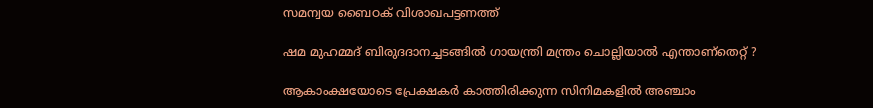സമന്വയ ബൈഠക് വിശാഖപട്ടണത്ത്

ഷമ മുഹമ്മദ് ബിരുദദാനച്ചടങ്ങില്‍ ഗായന്ത്രി മന്ത്രം ചൊല്ലിയാല്‍ എന്താണ്തെറ്റ് ?

ആകാംക്ഷയോടെ പ്രേക്ഷകര്‍ കാത്തിരിക്കുന്ന സിനിമകളില്‍ അഞ്ചാം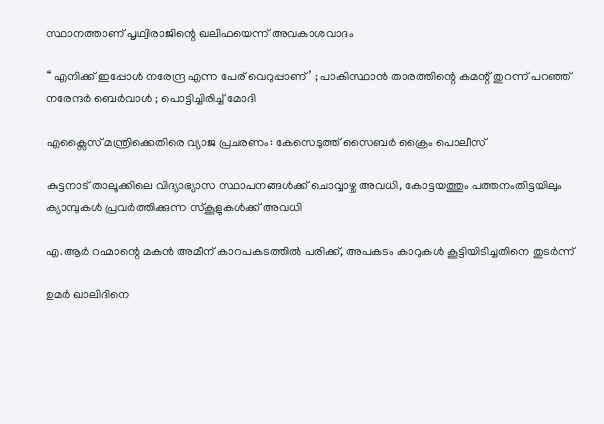സ്ഥാനത്താണ് പൃഥ്വിരാജിന്റെ ഖലിഫയെന്ന് അവകാശവാദം

‘‘ എനിക്ക് ഇപ്പോൾ നരേന്ദ്ര എന്ന പേര് വെറുപ്പാണ്’ ; പാകിസ്ഥാൻ താരത്തിന്റെ കമന്റ് തുറന്ന് പറഞ്ഞ് നരേന്ദർ ബെർവാൾ ; പൊട്ടിച്ചിരിച്ച് മോദി

എക്സൈസ് മന്ത്രിക്കെതിരെ വ്യാജ പ്രചരണം: കേസെടുത്ത് സൈബര്‍ ക്രൈം പൊലീസ്

കുട്ടനാട് താലൂക്കിലെ വിദ്യാഭ്യാസ സ്ഥാപനങ്ങള്‍ക്ക് ചൊവ്വാഴ്ച അവധി, കോട്ടയത്തും പത്തനംതിട്ടയിലും ക്യാമ്പുകള്‍ പ്രവര്‍ത്തിക്കുന്ന സ്‌കൂളുകള്‍ക്ക് അവധി

എ.ആര്‍ റഹ്മാന്റെ മകൻ അമീന് കാറപകടത്തില്‍ പരിക്ക്, അപകടം കാറുകള്‍ കൂട്ടിയിടിച്ചതിനെ തുടര്‍ന്ന്

ഉമർ ഖാലിദിനെ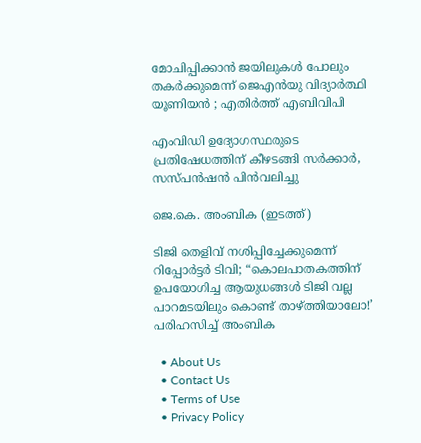മോചിപ്പിക്കാൻ ജയിലുകൾ പോലും തകർക്കുമെന്ന് ജെഎൻയു വിദ്യാർത്ഥി യൂണിയൻ ; എതിർത്ത് എബിവിപി

എംവിഡി ഉദ്യോഗസ്ഥരുടെ പ്രതിഷേധത്തിന് കീഴടങ്ങി സര്‍ക്കാര്‍, സസ്പന്‍ഷന്‍ പിന്‍വലിച്ചു

ജെ.കെ. അംബിക (ഇടത്ത്)

ടിജി തെളിവ് നശിപ്പിച്ചേക്കുമെന്ന് റിപ്പോര്‍ട്ടര്‍ ടിവി; “കൊലപാതകത്തിന് ഉപയോഗിച്ച ആയുധങ്ങൾ ടിജി വല്ല പാറമടയിലും കൊണ്ട് താഴ്‌ത്തിയാലോ!’ പരിഹസിച്ച് അംബിക

  • About Us
  • Contact Us
  • Terms of Use
  • Privacy Policy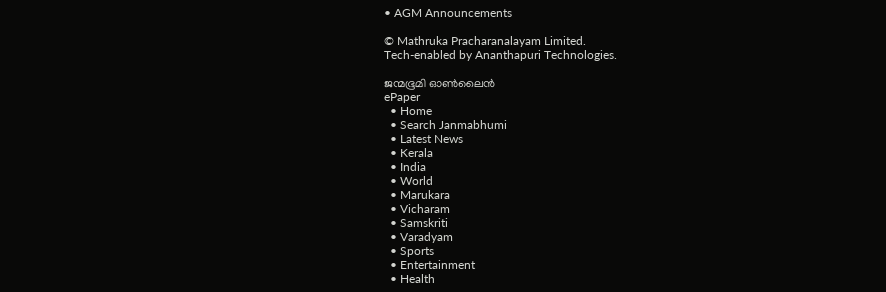• AGM Announcements

© Mathruka Pracharanalayam Limited.
Tech-enabled by Ananthapuri Technologies.

ജന്മഭൂമി ഓണ്‍ലൈന്‍
ePaper
  • Home
  • Search Janmabhumi
  • Latest News
  • Kerala
  • India
  • World
  • Marukara
  • Vicharam
  • Samskriti
  • Varadyam
  • Sports
  • Entertainment
  • Health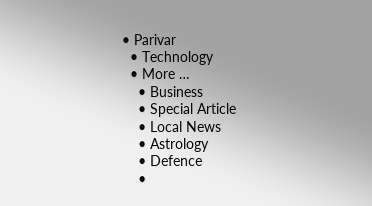• Parivar
  • Technology
  • More …
    • Business
    • Special Article
    • Local News
    • Astrology
    • Defence
    •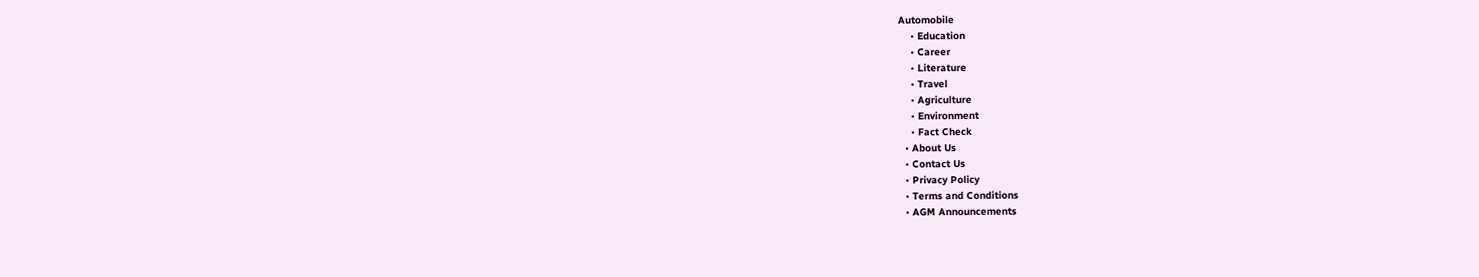Automobile
    • Education
    • Career
    • Literature
    • Travel
    • Agriculture
    • Environment
    • Fact Check
  • About Us
  • Contact Us
  • Privacy Policy
  • Terms and Conditions
  • AGM Announcements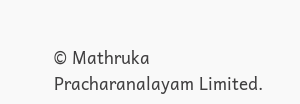© Mathruka Pracharanalayam Limited.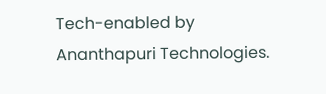Tech-enabled by Ananthapuri Technologies.